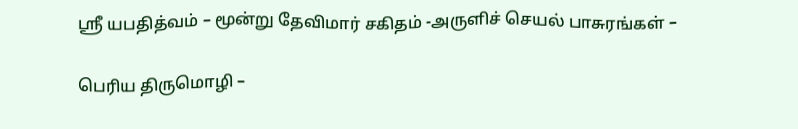ஸ்ரீ யபதித்வம் – மூன்று தேவிமார் சகிதம் -அருளிச் செயல் பாசுரங்கள் –

பெரிய திருமொழி –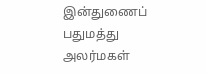இன்துணைப் பதுமத்து அலர்மகள்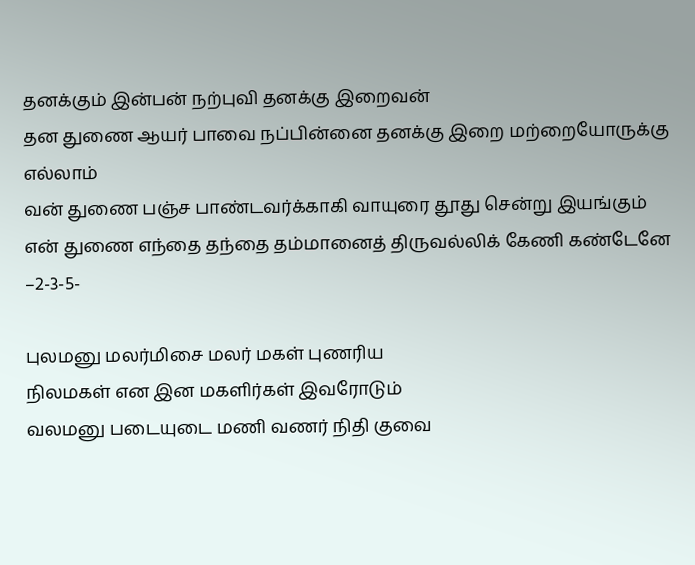தனக்கும் இன்பன் நற்புவி தனக்கு இறைவன்
தன துணை ஆயர் பாவை நப்பின்னை தனக்கு இறை மற்றையோருக்கு எல்லாம்
வன் துணை பஞ்ச பாண்டவர்க்காகி வாயுரை தூது சென்று இயங்கும்
என் துணை எந்தை தந்தை தம்மானைத் திருவல்லிக் கேணி கண்டேனே –2-3-5-

புலமனு மலர்மிசை மலர் மகள் புணரிய
நிலமகள் என இன மகளிர்கள் இவரோடும்
வலமனு படையுடை மணி வணர் நிதி குவை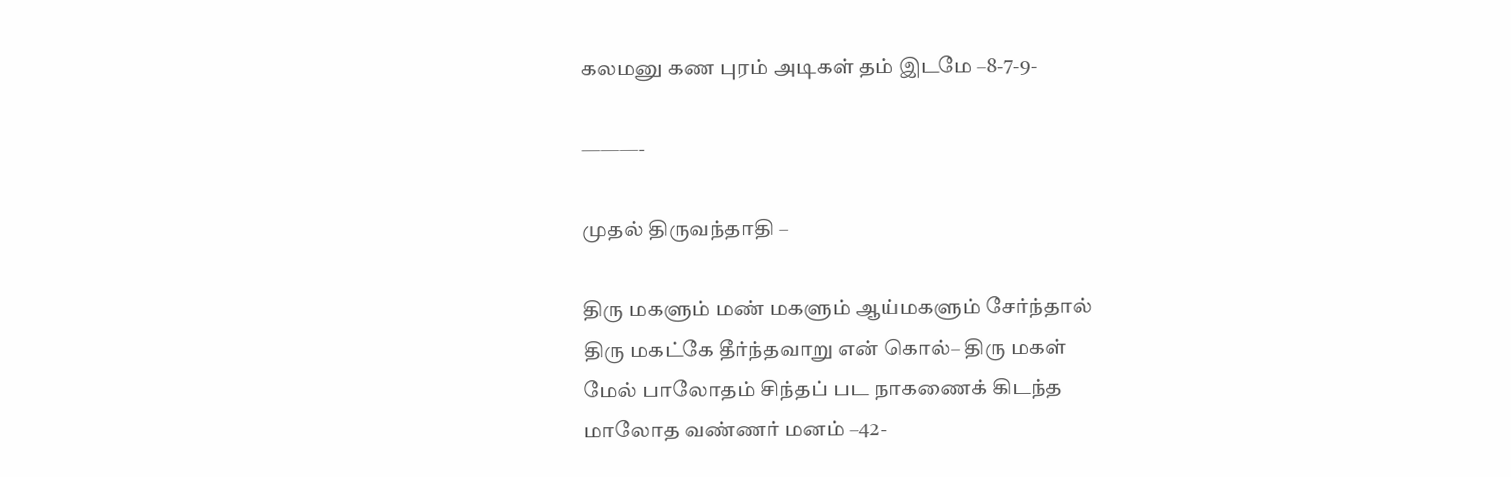கலமனு கண புரம் அடிகள் தம் இடமே –8-7-9-

———-

முதல் திருவந்தாதி –

திரு மகளும் மண் மகளும் ஆய்மகளும் சேர்ந்தால்
திரு மகட்கே தீர்ந்தவாறு என் கொல்– திரு மகள்
மேல் பாலோதம் சிந்தப் பட நாகணைக் கிடந்த
மாலோத வண்ணர் மனம் –42-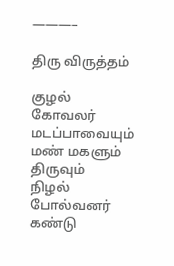———–

திரு விருத்தம்

குழல் கோவலர் மடப்பாவையும் மண் மகளும் திருவும்
நிழல் போல்வனர் கண்டு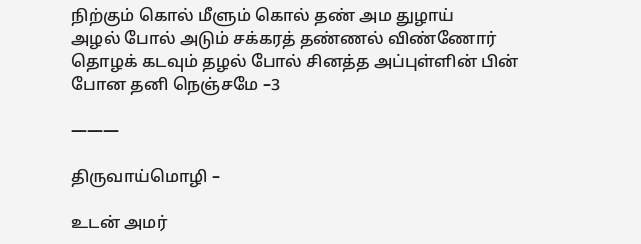நிற்கும் கொல் மீளும் கொல் தண் அம துழாய்
அழல் போல் அடும் சக்கரத் தண்ணல் விண்ணோர்
தொழக் கடவும் தழல் போல் சினத்த அப்புள்ளின் பின் போன தனி நெஞ்சமே –3

———

திருவாய்மொழி –

உடன் அமர்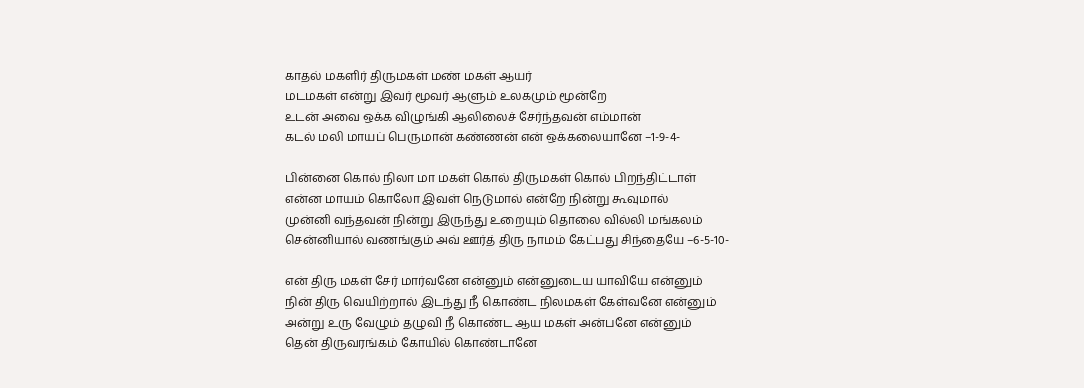காதல் மகளிர் திருமகள் மண் மகள் ஆயர்
மடமகள் என்று இவர் மூவர் ஆளும் உலகமும் மூன்றே
உடன் அவை ஒக்க விழுங்கி ஆலிலைச் சேர்ந்தவன் எம்மான்
கடல் மலி மாயப் பெருமான் கண்ணன் என் ஒக்கலையானே –1-9-4-

பின்னை கொல் நிலா மா மகள் கொல் திருமகள் கொல் பிறந்திட்டாள்
என்ன மாயம் கொலோ இவள் நெடுமால் என்றே நின்று கூவுமால்
முன்னி வந்தவன் நின்று இருந்து உறையும் தொலை வில்லி மங்கலம்
சென்னியால் வணங்கும் அவ் ஊர்த் திரு நாமம் கேட்பது சிந்தையே –6-5-10-

என் திரு மகள் சேர் மார்வனே என்னும் என்னுடைய யாவியே என்னும்
நின் திரு வெயிற்றால் இடந்து நீ கொண்ட நிலமகள் கேள்வனே என்னும்
அன்று உரு வேழும் தழுவி நீ கொண்ட ஆய மகள் அன்பனே என்னும்
தென் திருவரங்கம் கோயில் கொண்டானே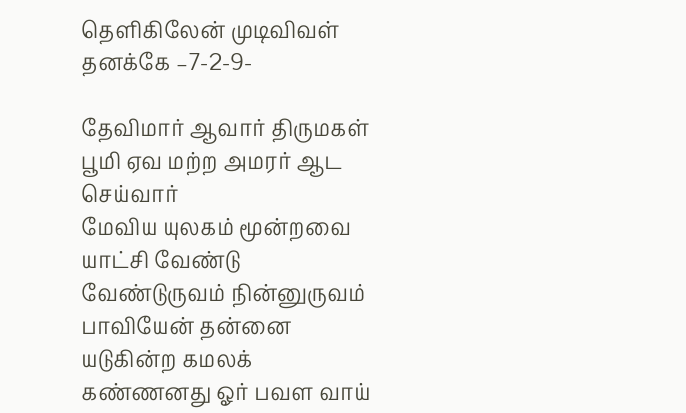தெளிகிலேன் முடிவிவள் தனக்கே –7-2-9-

தேவிமார் ஆவார் திருமகள் பூமி ஏவ மற்ற அமரர் ஆட செய்வார்
மேவிய யுலகம் மூன்றவை யாட்சி வேண்டு வேண்டுருவம் நின்னுருவம்
பாவியேன் தன்னை யடுகின்ற கமலக் கண்ணனது ஓர் பவள வாய்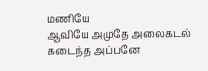மணியே
ஆவியே அமுதே அலைகடல் கடைந்த அப்பனே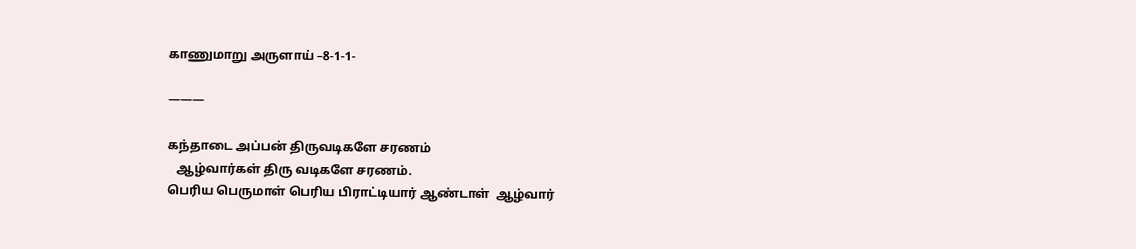காணுமாறு அருளாய் –8-1-1-

———

கந்தாடை அப்பன் திருவடிகளே சரணம்
   ஆழ்வார்கள் திரு வடிகளே சரணம்.
பெரிய பெருமாள் பெரிய பிராட்டியார் ஆண்டாள்  ஆழ்வார்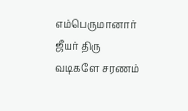எம்பெருமானார் ஜீயர் திரு வடிகளே சரணம்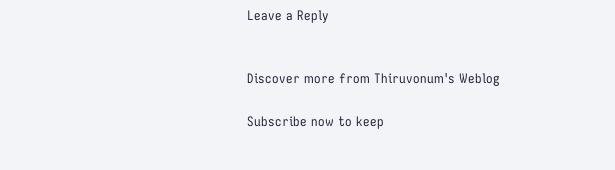Leave a Reply


Discover more from Thiruvonum's Weblog

Subscribe now to keep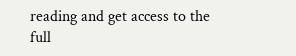reading and get access to the full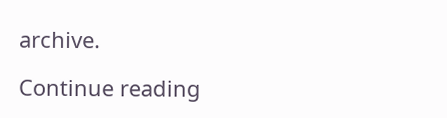archive.

Continue reading